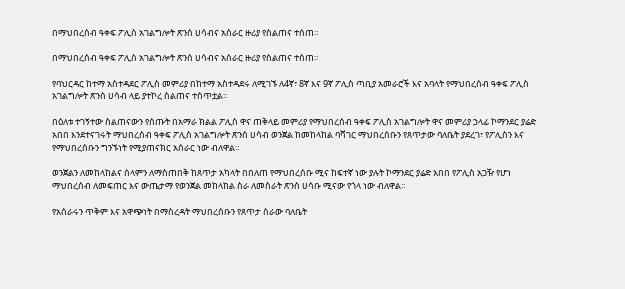በማህበረሰብ ዓቀፍ ፖሊስ አገልግሎት ጽንሰ ሀሳብና አሰራር ዙሪያ የስልጠና ተሰጠ።

በማህበረሰብ ዓቀፍ ፖሊስ አገልግሎት ጽንሰ ሀሳብና አሰራር ዙሪያ የስልጠና ተሰጠ።

የባህርዳር ከተማ አስተዳደር ፖሊስ መምሪያ በከተማ አስተዳደሩ ለሚገኙ ለ4ኛ፣ 8ኛ እና 9ኛ ፖሊስ ጣቢያ አመራሮች እና አባላት የማህበረሰብ ዓቀፍ ፖሊስ አገልግሎት ጽንሰ ሀሳብ ላይ ያተኮረ ስልጠና ተሰጥቷል።

በዕለቱ ተገኝተው ስልጠናውን የሰጡት በአማራ ክልል ፖሊስ ዋና ጠቅላይ መምሪያ የማህበረሰብ ዓቀፍ ፖሊስ አገልግሎት ዋና መምሪያ ኃላፊ ኮማንደር ያሬድ አበበ እንደተናገሩት ማህበረሰብ ዓቀፍ ፖሊስ አገልግሎት ጽንሰ ሀሳብ ወንጀል ከመከላከል ባሻገር ማህበረሰቡን የጸጥታው ባለቤት ያደረገ፣ የፖሊስን እና የማህበረሰቡን ግንኙነት የሚያጠናክር አሰራር ነው ብለዋል።

ወንጀልን ለመከላከልና ሰላምን ለማስጠበቅ ከጸጥታ አካላት በበለጠ የማህበረሰቡ ሚና ከፍተኛ ነው ያሉት ኮማንደር ያሬድ አበበ የፖሊስ አጋዥ የሆነ ማህበረሰብ ለመፍጠር እና ውጤታማ የወንጀል መከላከል ስራ ለመስራት ጽንሰ ሀሳቡ ሚናው የጎላ ነው ብለዋል።

የአሰራሩን ጥቅም እና አዋጭነት በማስረዳት ማህበረሰቡን የጸጥታ ስራው ባለቤት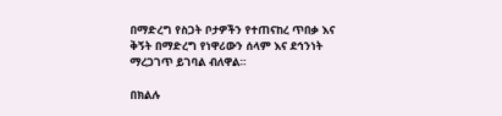በማድረግ የስጋት ቦታዎችን የተጠናከረ ጥበቃ እና ቅኝት በማድረግ የነዋሪውን ሰላም እና ደኅንነት ማረጋገጥ ይገባል ብለዋል።

በክልሉ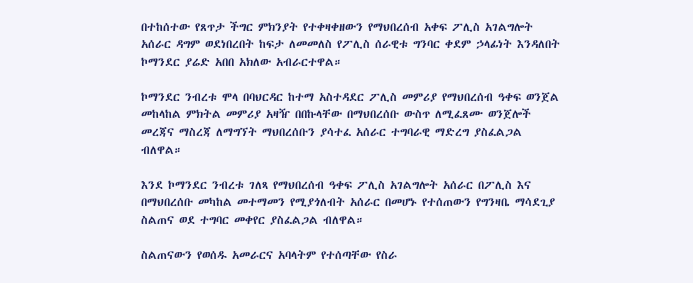በተከሰተው የጸጥታ ችግር ምክንያት የተቀዛቀዘውን የማህበረሰብ አቀፍ ፖሊስ አገልግሎት አሰራር ዳግም ወደነበረበት ከፍታ ለመመለስ የፖሊስ ሰራዊቱ ግንባር ቀደም ኃላፊነት እንዳለበት ኮማንደር ያሬድ አበበ አክለው አብራርተዋል።

ኮማንደር ንብረቱ ሞላ በባህርዳር ከተማ አስተዳደር ፖሊስ መምሪያ የማህበረሰብ ዓቀፍ ወንጀል መከላከል ምክትል መምሪያ አዛዥ በበኩላቸው በማህበረሰቡ ውስጥ ለሚፈጸሙ ወንጀሎች መረጃና ማስረጃ ለማግኘት ማህበረሰቡን ያሳተፈ አሰራር ተግባራዊ ማድረግ ያስፈልጋል ብለዋል።

እንደ ኮማንደር ንብረቱ ገለጻ የማህበረሰብ ዓቀፍ ፖሊስ አገልግሎት አሰራር በፖሊስ እና በማህበረሰቡ መካከል መተማመን የሚያጎለብት አሰራር በመሆኑ የተሰጠውን የግንዛቤ ማሳደጊያ ስልጠና ወደ ተግባር መቀየር ያስፈልጋል ብለዋል።

ስልጠናውን የወሰዱ አመራርና አባላትም የተሰጣቸው የስራ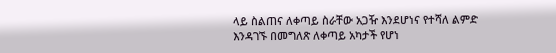ላይ ስልጠና ለቀጣይ ስራቸው አጋዥ እንደሆነና የተሻለ ልምድ እንዳገኙ በመግለጽ ለቀጣይ አካታች የሆነ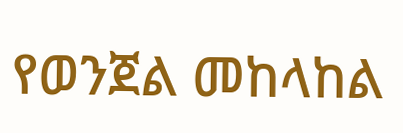የወንጀል መከላከል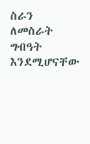ስራን ለመስራት ግብዓት እንደሚሆናቸው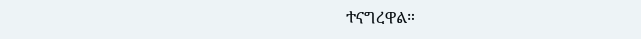ተናግረዋል።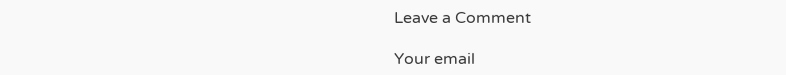Leave a Comment

Your email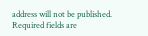address will not be published. Required fields are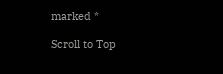marked *

Scroll to Top